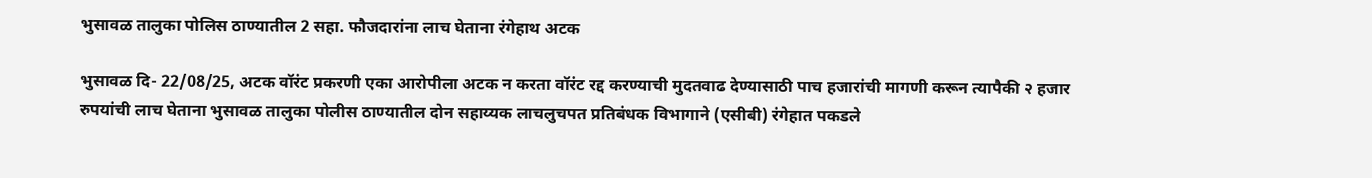भुसावळ तालुका पोलिस ठाण्यातील 2 सहा. फौजदारांना लाच घेताना रंगेहाथ अटक

भुसावळ दि- 22/08/25, अटक वॉरंट प्रकरणी एका आरोपीला अटक न करता वॉरंट रद्द करण्याची मुदतवाढ देण्यासाठी पाच हजारांची मागणी करून त्यापैकी २ हजार रुपयांची लाच घेताना भुसावळ तालुका पोलीस ठाण्यातील दोन सहाय्यक लाचलुचपत प्रतिबंधक विभागाने (एसीबी) रंगेहात पकडले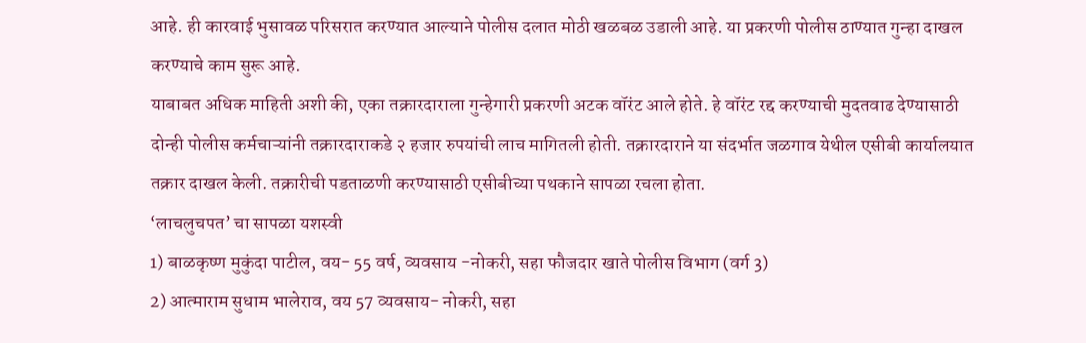आहे. ही कारवाई भुसावळ परिसरात करण्यात आल्याने पोलीस दलात मोठी खळबळ उडाली आहे. या प्रकरणी पोलीस ठाण्यात गुन्हा दाखल करण्याचे काम सुरू आहे.
याबाबत अधिक माहिती अशी की, एका तक्रारदाराला गुन्हेगारी प्रकरणी अटक वॉरंट आले होते. हे वॉरंट रद्द करण्याची मुदतवाढ देण्यासाठी दोन्ही पोलीस कर्मचाऱ्यांनी तक्रारदाराकडे २ हजार रुपयांची लाच मागितली होती. तक्रारदाराने या संदर्भात जळगाव येथील एसीबी कार्यालयात तक्रार दाखल केली. तक्रारीची पडताळणी करण्यासाठी एसीबीच्या पथकाने सापळा रचला होता.
‘लाचलुचपत’ चा सापळा यशस्वी
1) बाळकृष्ण मुकुंदा पाटील, वय- 55 वर्ष, व्यवसाय -नोकरी, सहा फौजदार खाते पोलीस विभाग (वर्ग 3)
2) आत्माराम सुधाम भालेराव, वय 57 व्यवसाय- नोकरी, सहा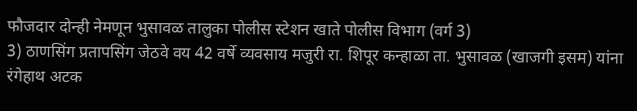फौजदार दोन्ही नेमणून भुसावळ तालुका पोलीस स्टेशन खाते पोलीस विभाग (वर्ग 3)
3) ठाणसिंग प्रतापसिंग जेठवे वय 42 वर्षे व्यवसाय मजुरी रा. शिपूर कन्हाळा ता. भुसावळ (खाजगी इसम) यांना रंगेहाथ अटक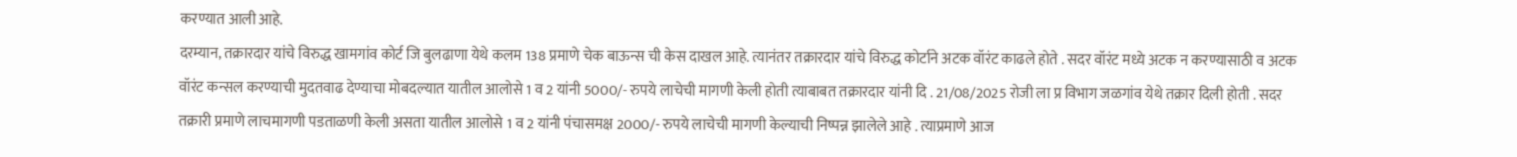करण्यात आली आहे.
दरम्यान, तक्रारदार यांचे विरुद्ध खामगांव कोर्ट जि बुलढाणा येथे कलम 138 प्रमाणे चेक बाऊन्स ची केस दाखल आहे. त्यानंतर तक्रारदार यांचे विरुद्ध कोर्टाने अटक वॉरंट काढले होते . सदर वॉरंट मध्ये अटक न करण्यासाठी व अटक वॉरंट कन्सल करण्याची मुदतवाढ देण्याचा मोबदल्यात यातील आलोसे 1 व 2 यांनी 5000/- रुपये लाचेची मागणी केली होती त्याबाबत तक्रारदार यांनी दि . 21/08/2025 रोजी ला प्र विभाग जळगांव येथे तक्रार दिली होती . सदर तक्रारी प्रमाणे लाचमागणी पडताळणी केली असता यातील आलोसे 1 व 2 यांनी पंचासमक्ष 2000/- रुपये लाचेची मागणी केल्याची निष्पन्न झालेले आहे . त्याप्रमाणे आज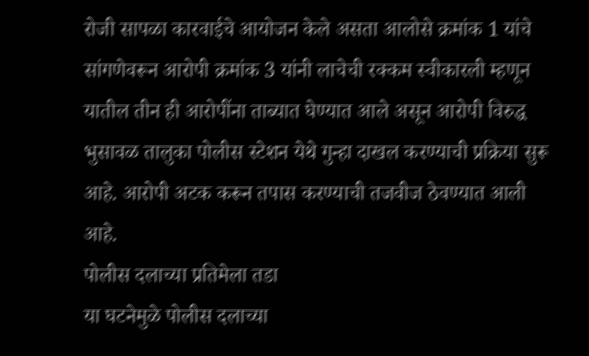रोजी सापळा कारवाईचे आयोजन केले असता आलोसे क्रमांक 1 यांचे सांगणेवरून आरोपी क्रमांक 3 यांनी लाचेची रक्कम स्वीकारली म्हणून यातील तीन ही आरोपींना ताब्यात घेण्यात आले असून आरोपी विरुद्ध भुसावळ तालुका पोलीस स्टेशन येथे गुन्हा दाखल करण्याची प्रक्रिया सुरू आहे. आरोपी अटक करून तपास करण्याची तजवीज ठेवण्यात आली आहे.
पोलीस दलाच्या प्रतिमेला तडा
या घटनेमुळे पोलीस दलाच्या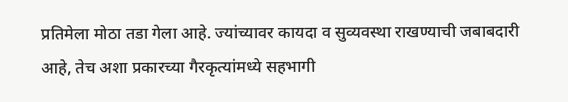प्रतिमेला मोठा तडा गेला आहे. ज्यांच्यावर कायदा व सुव्यवस्था राखण्याची जबाबदारी आहे, तेच अशा प्रकारच्या गैरकृत्यांमध्ये सहभागी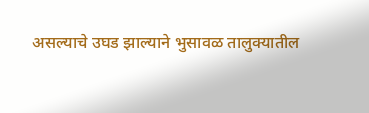असल्याचे उघड झाल्याने भुसावळ तालुक्यातील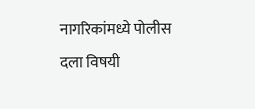नागरिकांमध्ये पोलीस दला विषयी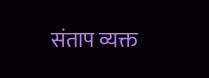संताप व्यक्त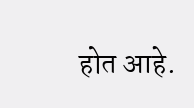होत आहे.